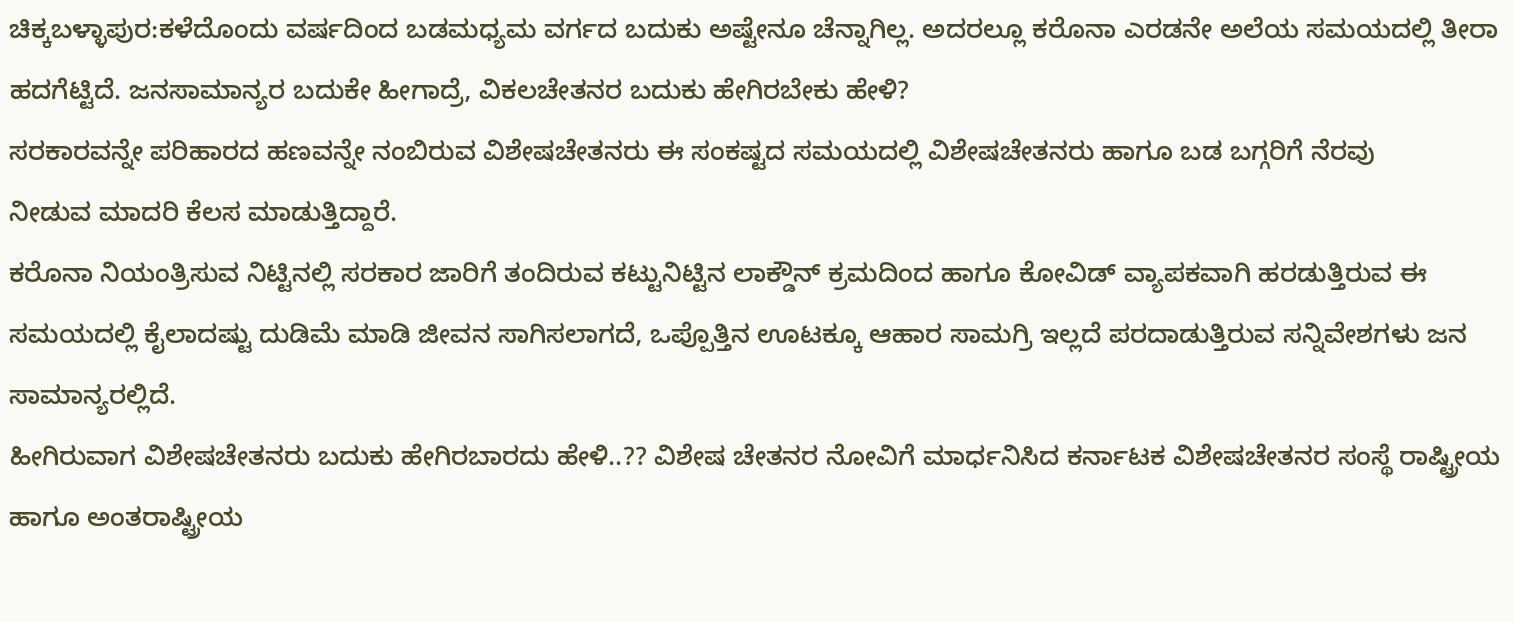ಚಿಕ್ಕಬಳ್ಳಾಪುರ:ಕಳೆದೊಂದು ವರ್ಷದಿಂದ ಬಡಮಧ್ಯಮ ವರ್ಗದ ಬದುಕು ಅಷ್ಟೇನೂ ಚೆನ್ನಾಗಿಲ್ಲ. ಅದರಲ್ಲೂ ಕರೊನಾ ಎರಡನೇ ಅಲೆಯ ಸಮಯದಲ್ಲಿ ತೀರಾ ಹದಗೆಟ್ಟಿದೆ‌. ಜನಸಾಮಾನ್ಯರ ಬದುಕೇ ಹೀಗಾದ್ರೆ, ವಿಕಲಚೇತನರ ಬದುಕು ಹೇಗಿರಬೇಕು ಹೇಳಿ?
ಸರಕಾರವನ್ನೇ ಪರಿಹಾರದ ಹಣವನ್ನೇ ನಂಬಿರುವ ವಿಶೇಷಚೇತನರು ಈ ಸಂಕಷ್ಟದ ಸಮಯದಲ್ಲಿ ವಿಶೇಷಚೇತನರು ಹಾಗೂ ಬಡ ಬಗ್ಗರಿಗೆ ನೆರವು ನೀಡುವ ‌ಮಾದರಿ ಕೆಲಸ ಮಾಡುತ್ತಿದ್ದಾರೆ.
ಕರೊನಾ ನಿಯಂತ್ರಿಸುವ ನಿಟ್ಟಿನಲ್ಲಿ ಸರಕಾರ ಜಾರಿಗೆ ತಂದಿರುವ ಕಟ್ಟುನಿಟ್ಟಿನ ಲಾಕ್ಡೌನ್ ಕ್ರಮದಿಂದ ಹಾಗೂ ಕೋವಿಡ್ ವ್ಯಾಪಕವಾಗಿ ಹರಡುತ್ತಿರುವ ಈ ಸಮಯದಲ್ಲಿ ಕೈಲಾದಷ್ಟು ದುಡಿಮೆ ಮಾಡಿ ಜೀವನ ಸಾಗಿಸಲಾಗದೆ, ಒಪ್ಪೊತ್ತಿನ ಊಟಕ್ಕೂ ಆಹಾರ ಸಾಮಗ್ರಿ ಇಲ್ಲದೆ ಪರದಾಡುತ್ತಿರುವ ಸನ್ನಿವೇಶಗಳು ಜನ ಸಾಮಾನ್ಯರಲ್ಲಿದೆ.
ಹೀಗಿರುವಾಗ ವಿಶೇಷಚೇತನರು ಬದುಕು ಹೇಗಿರಬಾರದು ಹೇಳಿ..?? ವಿಶೇಷ ಚೇತನರ ನೋವಿಗೆ ಮಾರ್ಧನಿಸಿದ ಕರ್ನಾಟಕ ವಿಶೇಷಚೇತನರ ಸಂಸ್ಥೆ ರಾಷ್ಟ್ರೀಯ ಹಾಗೂ ಅಂತರಾಷ್ಟ್ರೀಯ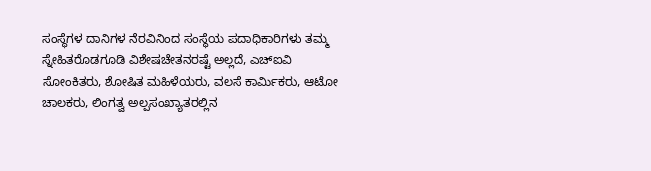ಸಂಸ್ಥೆಗಳ ದಾನಿಗಳ ನೆರವಿನಿಂದ ಸಂಸ್ಥೆಯ ಪದಾಧಿಕಾರಿಗಳು ತಮ್ಮ ಸ್ನೇಹಿತರೊಡಗೂಡಿ ವಿಶೇಷಚೇತನರಷ್ಟೆ ಅಲ್ಲದೆ, ಎಚ್‍ಐವಿ ಸೋಂಕಿತರು, ಶೋಷಿತ ಮಹಿಳೆಯರು, ವಲಸೆ ಕಾರ್ಮಿಕರು, ಆಟೋ ಚಾಲಕರು, ಲಿಂಗತ್ವ ಅಲ್ಪಸಂಖ್ಯಾತರಲ್ಲಿನ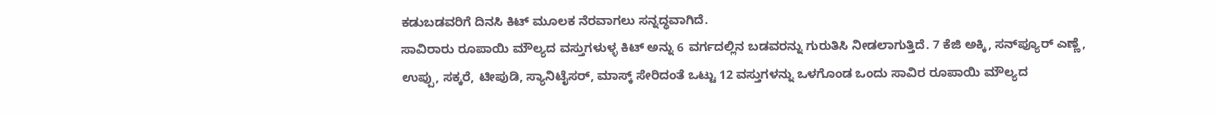ಕಡುಬಡವರಿಗೆ ದಿನಸಿ ಕಿಟ್ ಮೂಲಕ ನೆರವಾಗಲು ಸನ್ನದ್ಧವಾಗಿದೆ.
ಸಾವಿರಾರು ರೂಪಾಯಿ ಮೌಲ್ಯದ ವಸ್ತುಗಳುಳ್ಳ ಕಿಟ್ ಅನ್ನು 6 ವರ್ಗದಲ್ಲಿನ ಬಡವರನ್ನು ಗುರುತಿಸಿ ನೀಡಲಾಗುತ್ತಿದೆ. 7 ಕೆಜಿ ಅಕ್ಕಿ, ಸನ್‍ಪ್ಯೂರ್ ಎಣ್ಣೆ, ಉಪ್ಪು, ಸಕ್ಕರೆ, ಟೀಪುಡಿ, ಸ್ಯಾನಿಟೈಸರ್, ಮಾಸ್ಕ್ ಸೇರಿದಂತೆ ಒಟ್ಟು 12 ವಸ್ತುಗಳನ್ನು ಒಳಗೊಂಡ ಒಂದು ಸಾವಿರ ರೂಪಾಯಿ ಮೌಲ್ಯದ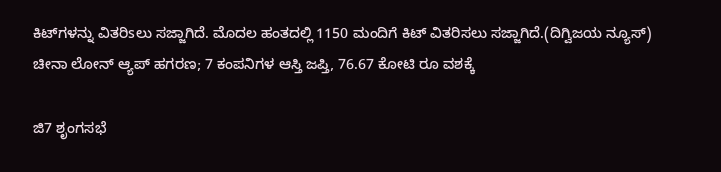ಕಿಟ್‍ಗಳನ್ನು ವಿತರಿsಲು ಸಜ್ಜಾಗಿದೆ. ಮೊದಲ ಹಂತದಲ್ಲಿ 1150 ಮಂದಿಗೆ ಕಿಟ್ ವಿತರಿಸಲು ಸಜ್ಜಾಗಿದೆ.(ದಿಗ್ವಿಜಯ ನ್ಯೂಸ್)
ಚೀನಾ ಲೋನ್ ಆ್ಯಪ್ ಹಗರಣ; 7 ಕಂಪನಿಗಳ ಆಸ್ತಿ ಜಪ್ತಿ, 76.67 ಕೋಟಿ ರೂ ವಶಕ್ಕೆ

ಜಿ7 ಶೃಂಗಸಭೆ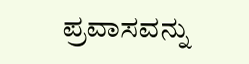ಪ್ರವಾಸವನ್ನು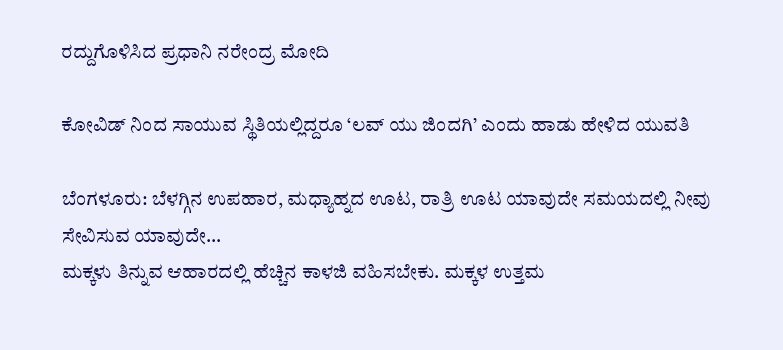ರದ್ದುಗೊಳಿಸಿದ ಪ್ರಧಾನಿ ನರೇಂದ್ರ ಮೋದಿ

ಕೋವಿಡ್ ನಿಂದ ಸಾಯುವ ಸ್ಥಿತಿಯಲ್ಲಿದ್ದರೂ ‘ಲವ್ ಯು ಜಿಂದಗಿ’ ಎಂದು ಹಾಡು ಹೇಳಿದ ಯುವತಿ

ಬೆಂಗಳೂರು: ಬೆಳಗ್ಗಿನ ಉಪಹಾರ, ಮಧ್ಯಾಹ್ನದ ಊಟ, ರಾತ್ರಿ ಊಟ ಯಾವುದೇ ಸಮಯದಲ್ಲಿ ನೀವು ಸೇವಿಸುವ ಯಾವುದೇ…
ಮಕ್ಕಳು ತಿನ್ನುವ ಆಹಾರದಲ್ಲಿ ಹೆಚ್ಚಿನ ಕಾಳಜಿ ವಹಿಸಬೇಕು. ಮಕ್ಕಳ ಉತ್ತಮ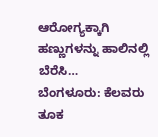ಆರೋಗ್ಯಕ್ಕಾಗಿ ಹಣ್ಣುಗಳನ್ನು ಹಾಲಿನಲ್ಲಿ ಬೆರೆಸಿ…
ಬೆಂಗಳೂರು: ಕೆಲವರು ತೂಕ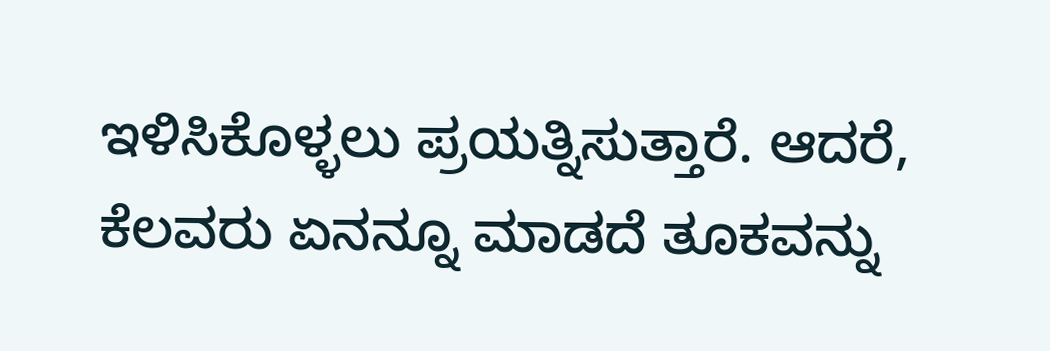ಇಳಿಸಿಕೊಳ್ಳಲು ಪ್ರಯತ್ನಿಸುತ್ತಾರೆ. ಆದರೆ, ಕೆಲವರು ಏನನ್ನೂ ಮಾಡದೆ ತೂಕವನ್ನು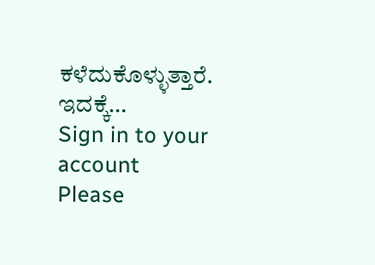ಕಳೆದುಕೊಳ್ಳುತ್ತಾರೆ. ಇದಕ್ಕೆ…
Sign in to your account
Please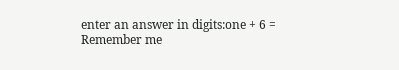enter an answer in digits:one + 6 =
Remember me